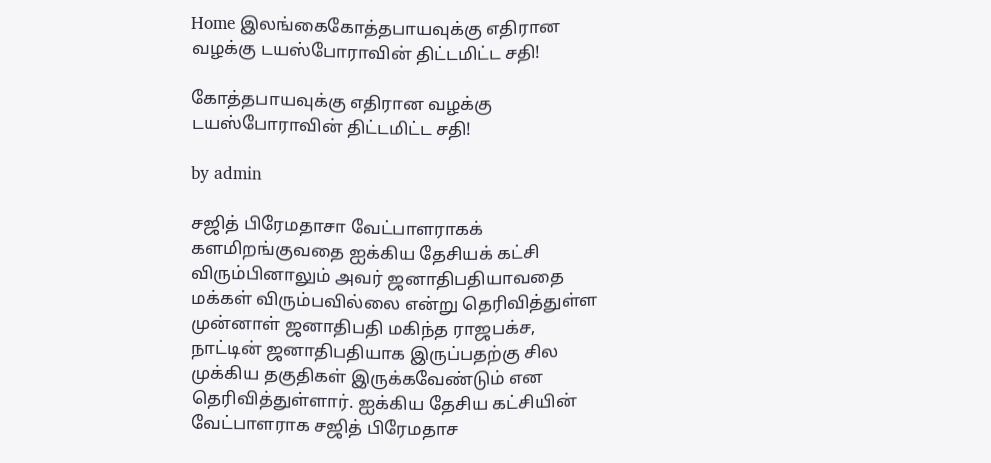Home இலங்கைகோத்தபாயவுக்கு எதிரான வழக்கு டயஸ்போராவின் திட்டமிட்ட சதி!

கோத்தபாயவுக்கு எதிரான வழக்கு டயஸ்போராவின் திட்டமிட்ட சதி!

by admin

சஜித் பிரேமதாசா வேட்பாளராகக் களமிறங்குவதை ஐக்கிய தேசியக் கட்சி விரும்பினாலும் அவர் ஜனாதிபதியாவதை மக்கள் விரும்பவில்லை என்று தெரிவித்துள்ள முன்னாள் ஜனாதிபதி மகிந்த ராஜபக்ச, நாட்டின் ஜனாதிபதியாக இருப்பதற்கு சில முக்கிய தகுதிகள் இருக்கவேண்டும் என  தெரிவித்துள்ளார். ஐக்கிய தேசிய கட்சியின் வேட்பாளராக சஜித் பிரேமதாச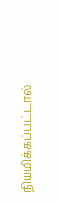நியமிக்கப்பட்டால்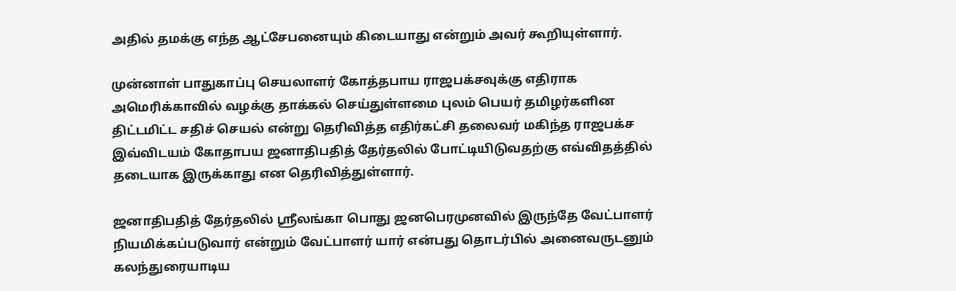அதில் தமக்கு எந்த ஆட்சேபனையும் கிடையாது என்றும் அவர் கூறியுள்ளார்.

முன்னாள் பாதுகாப்பு செயலாளர் கோத்தபாய ராஜபக்சவுக்கு எதிராக அமெரிக்காவில் வழக்கு தாக்கல் செய்துள்ளமை புலம் பெயர் தமிழர்களின திட்டமிட்ட சதிச் செயல் என்று தெரிவித்த எதிர்கட்சி தலைவர் மகிந்த ராஜபக்ச இவ்விடயம் கோதாபய ஜனாதிபதித் தேர்தலில் போட்டியிடுவதற்கு எவ்விதத்தில் தடையாக இருக்காது என தெரிவித்துள்ளார்.

ஜனாதிபதித் தேர்தலில் ஸ்ரீலங்கா பொது ஜனபெரமுனவில் இருந்தே வேட்பாளர் நியமிக்கப்படுவார் என்றும் வேட்பாளர் யார் என்பது தொடர்பில் அனைவருடனும் கலந்துரையாடிய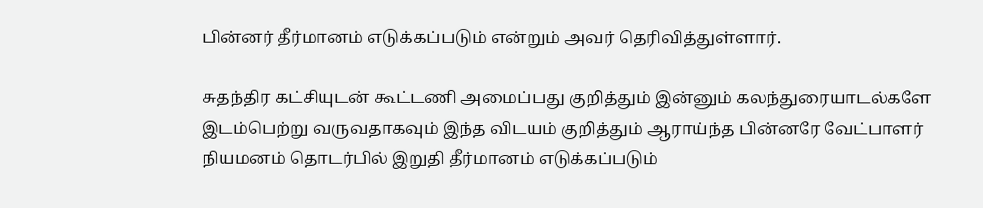பின்னர் தீர்மானம் எடுக்கப்படும் என்றும் அவர் தெரிவித்துள்ளார்.

சுதந்திர கட்சியுடன் கூட்டணி அமைப்பது குறித்தும் இன்னும் கலந்துரையாடல்களே இடம்பெற்று வருவதாகவும் இந்த விடயம் குறித்தும் ஆராய்ந்த பின்னரே வேட்பாளர் நியமனம் தொடர்பில் இறுதி தீர்மானம் எடுக்கப்படும்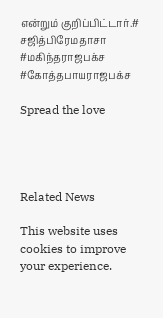என்றும் குறிப்பிட்டார்.# சஜித்பிரேமதாசா #மகிந்தராஜபக்ச #கோத்தபாயராஜபக்ச

Spread the love




Related News

This website uses cookies to improve your experience.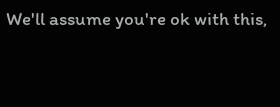We'll assume you're ok with this,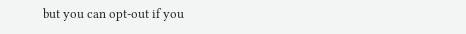but you can opt-out if you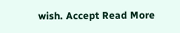wish. Accept Read More